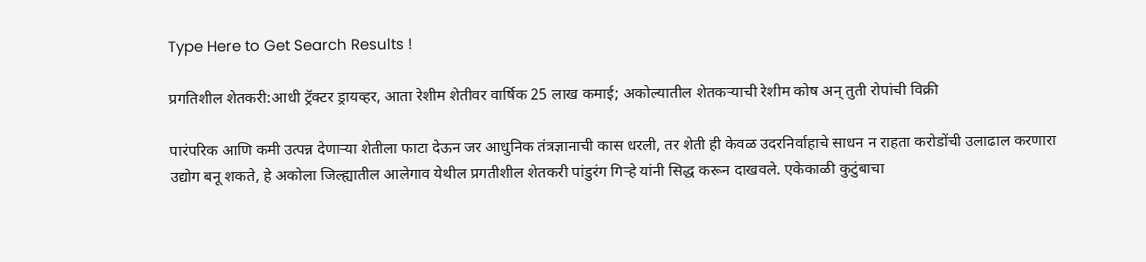Type Here to Get Search Results !

प्रगतिशील शेतकरी:आधी ट्रॅक्टर ड्रायव्हर, आता रेशीम शेतीवर वार्षिक 25 लाख कमाई; अकोल्यातील शेतकऱ्याची रेशीम कोष अन् तुती रोपांची विक्री

पारंपरिक आणि कमी उत्पन्न देणाऱ्या शेतीला फाटा देऊन जर आधुनिक तंत्रज्ञानाची कास धरली, तर शेती ही केवळ उदरनिर्वाहाचे साधन न राहता करोडोंची उलाढाल करणारा उद्योग बनू शकते, हे अकोला जिल्ह्यातील आलेगाव येथील प्रगतीशील शेतकरी पांडुरंग गिऱ्हे यांनी सिद्ध करून दाखवले. एकेकाळी कुटुंबाचा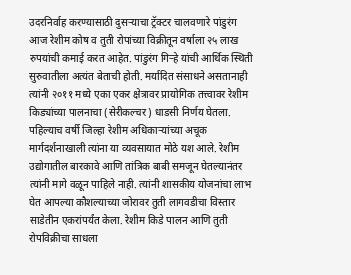उदरनिर्वाह करण्यासाठी दुसऱ्याचा ट्रॅक्टर चालवणारे पांडुरंग आज रेशीम कोष व तुती रोपांच्या विक्रीतून वर्षाला २५ लाख रुपयांची कमाई करत आहेत. पांडुरंग गिऱ्हे यांची आर्थिक स्थिती सुरुवातीला अत्यंत बेताची होती. मर्यादित संसाधने असतानाही त्यांनी २०११ मध्ये एका एकर क्षेत्रावर प्रायोगिक तत्त्वावर रेशीम किड्यांच्या पालनाचा (सेरीकल्चर) धाडसी निर्णय घेतला. पहिल्याच वर्षी जिल्हा रेशीम अधिकाऱ्यांच्या अचूक मार्गदर्शनाखाली त्यांना या व्यवसायात मोठे यश आले. रेशीम उद्योगातील बारकावे आणि तांत्रिक बाबी समजून घेतल्यानंतर त्यांनी मागे वळून पाहिले नाही. त्यांनी शासकीय योजनांचा लाभ घेत आपल्या कौशल्याच्या जोरावर तुती लागवडीचा विस्तार साडेतीन एकरांपर्यंत केला. रेशीम किडे पालन आणि तुती रोपविक्रीचा साधला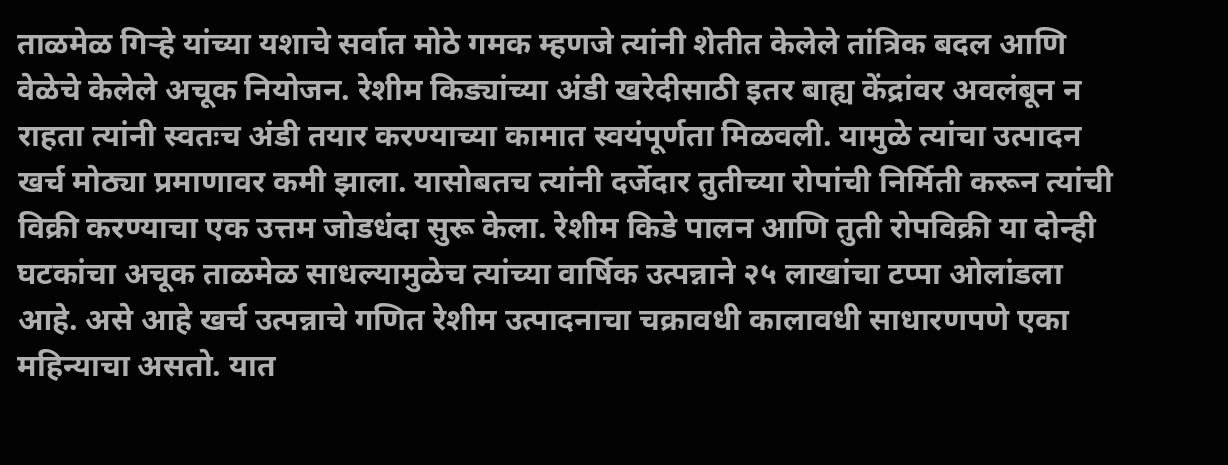ताळमेळ गिऱ्हे यांच्या यशाचे सर्वात मोठे गमक म्हणजे त्यांनी शेतीत केलेले तांत्रिक बदल आणि वेळेचे केलेले अचूक नियोजन. रेशीम किड्यांच्या अंडी खरेदीसाठी इतर बाह्य केंद्रांवर अवलंबून न राहता त्यांनी स्वतःच अंडी तयार करण्याच्या कामात स्वयंपूर्णता मिळवली. यामुळे त्यांचा उत्पादन खर्च मोठ्या प्रमाणावर कमी झाला. यासोबतच त्यांनी दर्जेदार तुतीच्या रोपांची निर्मिती करून त्यांची विक्री करण्याचा एक उत्तम जोडधंदा सुरू केला. रेशीम किडे पालन आणि तुती रोपविक्री या दोन्ही घटकांचा अचूक ताळमेळ साधल्यामुळेच त्यांच्या वार्षिक उत्पन्नाने २५ लाखांचा टप्पा ओलांडला आहे. असे आहे खर्च उत्पन्नाचे गणित रेशीम उत्पादनाचा चक्रावधी कालावधी साधारणपणे एका महिन्याचा असतो. यात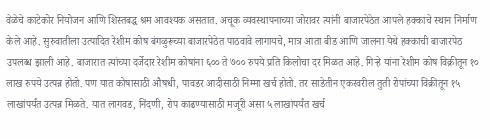वेळेचे काटेकोर नियोजन आणि शिस्तबद्ध श्रम आवश्यक असतात. अचूक व्यवस्थापनाच्या जोरावर त्यांनी बाजारपेठेत आपले हक्काचे स्थान निर्माण केले आहे. सुरुवातीला उत्पादित रेशीम कोष बंगळुरूच्या बाजारपेठेत पाठवावे लागायचे, मात्र आता बीड आणि जालना येथे हक्काची बाजारपेठ उपलब्ध झाली आहे. बाजारात त्यांच्या दर्जेदार रेशीम कोषांना ६०० ते ७०० रुपये प्रति किलोचा दर मिळत आहे. गिऱ्हे यांना रेशीम कोष विक्रीतून १० लाख रुपये उत्पन्न होतो. पण यात कोषासाठी औषधी, पावडर आदीसाठी निम्मा खर्च होतो. तर साडेतीन एकरवरील तुती रोपांच्या विक्रीतून १५ लाखांपर्यंत उत्पन्न मिळते. यात लागवड, निंदणी, रोप काढण्यासाठी मजूरी असा ५ लाखांपर्यंत खर्च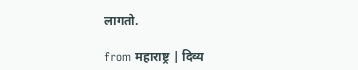लागतो.

from महाराष्ट्र | दिव्य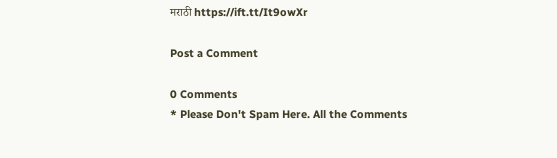मराठी https://ift.tt/It9owXr

Post a Comment

0 Comments
* Please Don't Spam Here. All the Comments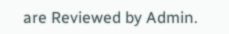are Reviewed by Admin.